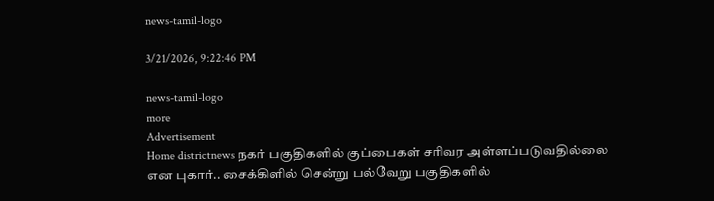news-tamil-logo

3/21/2026, 9:22:46 PM

news-tamil-logo
more
Advertisement
Home districtnews நகர் பகுதிகளில் குப்பைகள் சரிவர அள்ளப்படுவதில்லை என புகார்.. சைக்கிளில் சென்று பல்வேறு பகுதிகளில்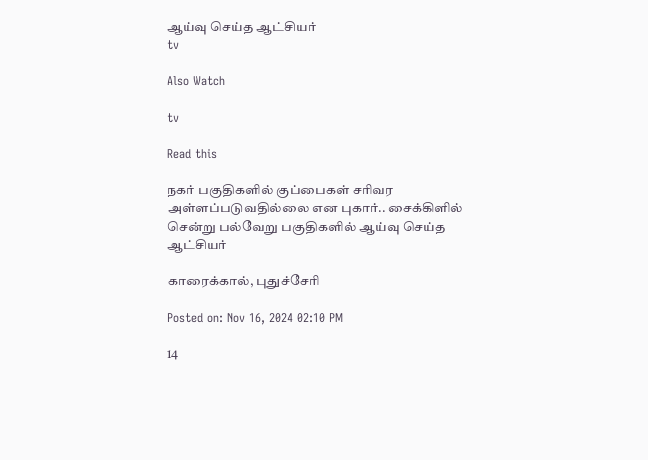ஆய்வு செய்த ஆட்சியர்
tv

Also Watch

tv

Read this

நகர் பகுதிகளில் குப்பைகள் சரிவர அள்ளப்படுவதில்லை என புகார்.. சைக்கிளில் சென்று பல்வேறு பகுதிகளில் ஆய்வு செய்த ஆட்சியர்

காரைக்கால், புதுச்சேரி

Posted on: Nov 16, 2024 02:10 PM

14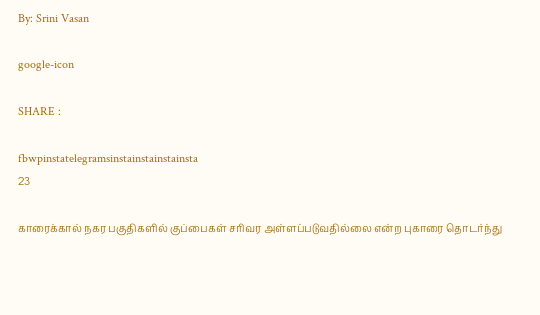By: Srini Vasan

google-icon

SHARE :

fbwpinstatelegramsinstainstainstainsta
23

காரைக்கால் நகர பகுதிகளில் குப்பைகள் சரிவர அள்ளப்படுவதில்லை என்ற புகாரை தொடர்ந்து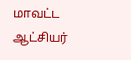மாவட்ட ஆட்சியர்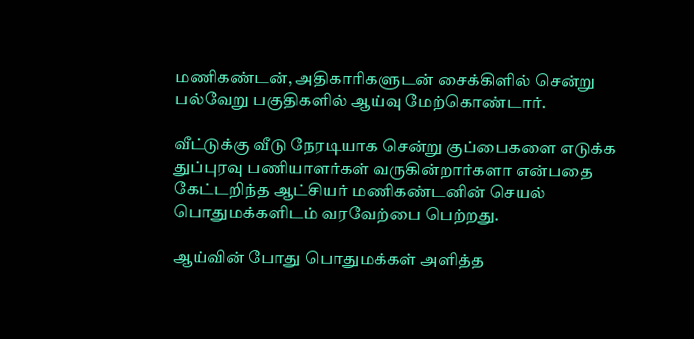மணிகண்டன், அதிகாரிகளுடன் சைக்கிளில் சென்று பல்வேறு பகுதிகளில் ஆய்வு மேற்கொண்டார்.

வீட்டுக்கு வீடு நேரடியாக சென்று குப்பைகளை எடுக்க துப்புரவு பணியாளர்கள் வருகின்றார்களா என்பதை கேட்டறிந்த ஆட்சியர் மணிகண்டனின் செயல் பொதுமக்களிடம் வரவேற்பை பெற்றது.

ஆய்வின் போது பொதுமக்கள் அளித்த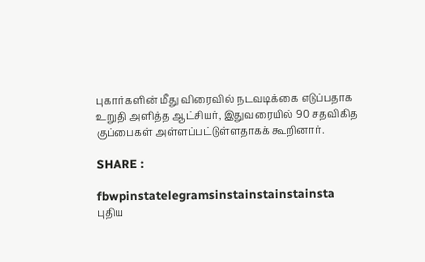புகார்களின் மீது விரைவில் நடவடிக்கை எடுப்பதாக உறுதி அளித்த ஆட்சியர், இதுவரையில் 90 சதவிகித குப்பைகள் அள்ளப்பட்டுள்ளதாகக் கூறினார்.

SHARE :

fbwpinstatelegramsinstainstainstainsta
புதிய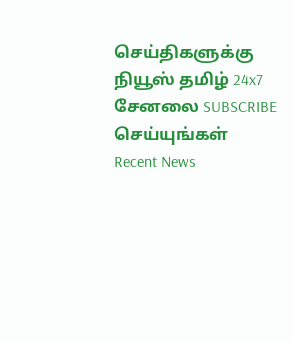செய்திகளுக்கு நியூஸ் தமிழ் 24x7 சேனலை SUBSCRIBE செய்யுங்கள்
Recent News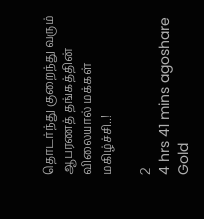தொடர்ந்து குறைந்து வரும் ஆபரணத் தங்கத்தின் விலையால் மக்கள் மகிழ்ச்சி..!

2
4 hrs 41 mins agoshare
Gold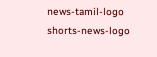news-tamil-logo
shorts-news-logo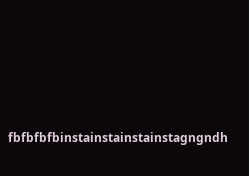fbfbfbfbinstainstainstainstagngndh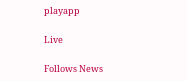playapp

Live

Follows News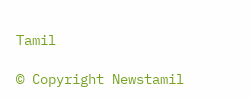Tamil

© Copyright Newstamil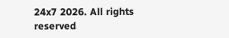24x7 2026. All rights reserved